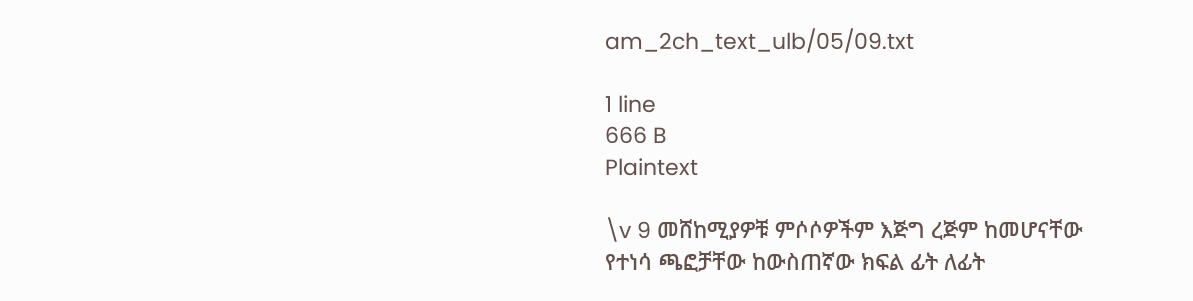am_2ch_text_ulb/05/09.txt

1 line
666 B
Plaintext

\v 9 መሸከሚያዎቹ ምሶሶዎችም እጅግ ረጅም ከመሆናቸው የተነሳ ጫፎቻቸው ከውስጠኛው ክፍል ፊት ለፊት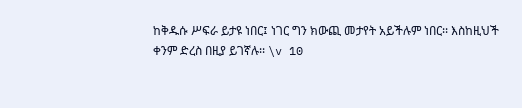ከቅዱሱ ሥፍራ ይታዩ ነበር፤ ነገር ግን ክውጪ መታየት አይችሉም ነበር፡፡ እስከዚህች ቀንም ድረስ በዚያ ይገኛሉ፡፡ \v 10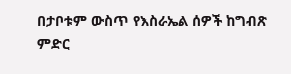በታቦቱም ውስጥ የእስራኤል ሰዎች ከግብጽ ምድር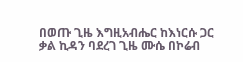በወጡ ጊዜ እግዚአብሔር ከእነርሱ ጋር ቃል ኪዳን ባደረገ ጊዜ ሙሴ በኮሬብ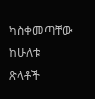ካስቀመጣቸው ከሁለቱ ጽላቶች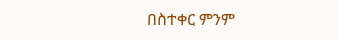በስተቀር ምንም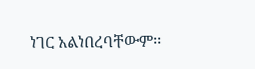ነገር አልነበረባቸውም፡፡